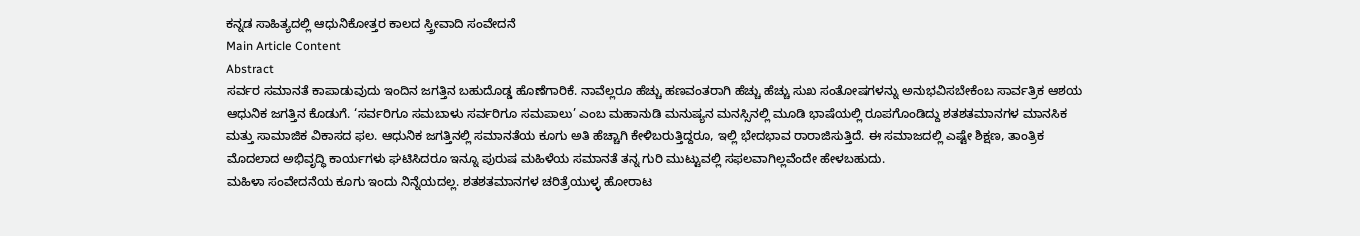ಕನ್ನಡ ಸಾಹಿತ್ಯದಲ್ಲಿ ಆಧುನಿಕೋತ್ತರ ಕಾಲದ ಸ್ತ್ರೀವಾದಿ ಸಂವೇದನೆ
Main Article Content
Abstract
ಸರ್ವರ ಸಮಾನತೆ ಕಾಪಾಡುವುದು ಇಂದಿನ ಜಗತ್ತಿನ ಬಹುದೊಡ್ಡ ಹೊಣೆಗಾರಿಕೆ. ನಾವೆಲ್ಲರೂ ಹೆಚ್ಚು ಹಣವಂತರಾಗಿ ಹೆಚ್ಚು ಹೆಚ್ಚು ಸುಖ ಸಂತೋಷಗಳನ್ನು ಅನುಭವಿಸಬೇಕೆಂಬ ಸಾರ್ವತ್ರಿಕ ಆಶಯ ಆಧುನಿಕ ಜಗತ್ತಿನ ಕೊಡುಗೆ. ‘ಸರ್ವರಿಗೂ ಸಮಬಾಳು ಸರ್ವರಿಗೂ ಸಮಪಾಲು’ ಎಂಬ ಮಹಾನುಡಿ ಮನುಷ್ಯನ ಮನಸ್ಸಿನಲ್ಲಿ ಮೂಡಿ ಭಾಷೆಯಲ್ಲಿ ರೂಪಗೊಂಡಿದ್ದು ಶತಶತಮಾನಗಳ ಮಾನಸಿಕ ಮತ್ತು ಸಾಮಾಜಿಕ ವಿಕಾಸದ ಫಲ. ಆಧುನಿಕ ಜಗತ್ತಿನಲ್ಲಿ ಸಮಾನತೆಯ ಕೂಗು ಅತಿ ಹೆಚ್ಚಾಗಿ ಕೇಳಿಬರುತ್ತಿದ್ದರೂ, ಇಲ್ಲಿ ಭೇದಭಾವ ರಾರಾಜಿಸುತ್ತಿದೆ. ಈ ಸಮಾಜದಲ್ಲಿ ಎಷ್ಟೇ ಶಿಕ್ಷಣ, ತಾಂತ್ರಿಕ ಮೊದಲಾದ ಅಭಿವೃದ್ಧಿ ಕಾರ್ಯಗಳು ಘಟಿಸಿದರೂ ಇನ್ನೂ ಪುರುಷ ಮಹಿಳೆಯ ಸಮಾನತೆ ತನ್ನ ಗುರಿ ಮುಟ್ಟುವಲ್ಲಿ ಸಫಲವಾಗಿಲ್ಲವೆಂದೇ ಹೇಳಬಹುದು.
ಮಹಿಳಾ ಸಂವೇದನೆಯ ಕೂಗು ಇಂದು ನಿನ್ನೆಯದಲ್ಲ. ಶತಶತಮಾನಗಳ ಚರಿತ್ರೆಯುಳ್ಳ ಹೋರಾಟ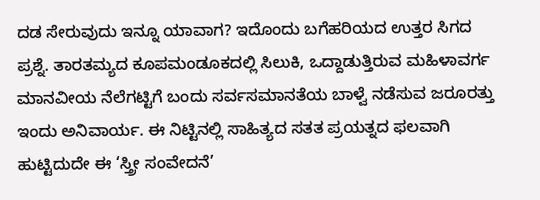ದಡ ಸೇರುವುದು ಇನ್ನೂ ಯಾವಾಗ? ಇದೊಂದು ಬಗೆಹರಿಯದ ಉತ್ತರ ಸಿಗದ ಪ್ರಶ್ನೆ. ತಾರತಮ್ಯದ ಕೂಪಮಂಡೂಕದಲ್ಲಿ ಸಿಲುಕಿ, ಒದ್ದಾಡುತ್ತಿರುವ ಮಹಿಳಾವರ್ಗ ಮಾನವೀಯ ನೆಲೆಗಟ್ಟಿಗೆ ಬಂದು ಸರ್ವಸಮಾನತೆಯ ಬಾಳ್ವೆ ನಡೆಸುವ ಜರೂರತ್ತು ಇಂದು ಅನಿವಾರ್ಯ. ಈ ನಿಟ್ಟಿನಲ್ಲಿ ಸಾಹಿತ್ಯದ ಸತತ ಪ್ರಯತ್ನದ ಫಲವಾಗಿ ಹುಟ್ಟಿದುದೇ ಈ ‘ಸ್ತ್ರೀ ಸಂವೇದನೆ’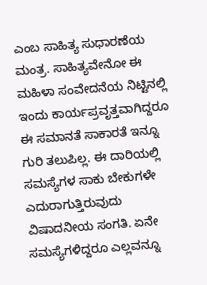ಎಂಬ ಸಾಹಿತ್ಯ ಸುಧಾರಣೆಯ ಮಂತ್ರ. ಸಾಹಿತ್ಯವೇನೋ ಈ ಮಹಿಳಾ ಸಂವೇದನೆಯ ನಿಟ್ಟಿನಲ್ಲಿ ಇಂದು ಕಾರ್ಯಪ್ರವೃತ್ತವಾಗಿದ್ದರೂ ಈ ಸಮಾನತೆ ಸಾಕಾರತೆ ಇನ್ನೂ ಗುರಿ ತಲುಪಿಲ್ಲ. ಈ ದಾರಿಯಲ್ಲಿ ಸಮಸ್ಯೆಗಳ ಸಾಕು ಬೇಕುಗಳೇ ಎದುರಾಗುತ್ತಿರುವುದು ವಿಷಾದನೀಯ ಸಂಗತಿ. ಏನೇ ಸಮಸ್ಯೆಗಳಿದ್ದರೂ ಎಲ್ಲವನ್ನೂ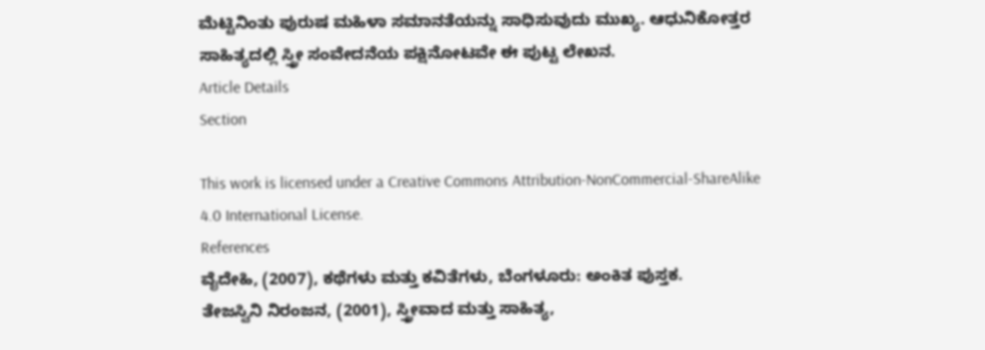ಮೆಟ್ಟಿನಿಂತು ಪುರುಷ ಮಹಿಳಾ ಸಮಾನತೆಯನ್ನು ಸಾಧಿಸುವುದು ಮುಖ್ಯ. ಆಧುನಿಕೋತ್ತರ ಸಾಹಿತ್ಯದಲ್ಲಿ ಸ್ತ್ರೀ ಸಂವೇದನೆಯ ಪಕ್ಷಿನೋಟವೇ ಈ ಪುಟ್ಟ ಲೇಖನ.
Article Details
Section

This work is licensed under a Creative Commons Attribution-NonCommercial-ShareAlike 4.0 International License.
References
ವೈದೇಹಿ, (2007), ಕಥೆಗಳು ಮತ್ತು ಕವಿತೆಗಳು, ಬೆಂಗಳೂರು: ಅಂಕಿತ ಪುಸ್ತಕ.
ತೇಜಸ್ವಿನಿ ನಿರಂಜನ, (2001), ಸ್ತ್ರೀವಾದ ಮತ್ತು ಸಾಹಿತ್ಯ,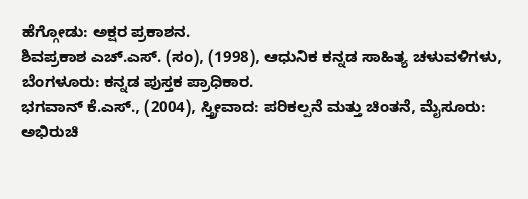ಹೆಗ್ಗೋಡು: ಅಕ್ಷರ ಪ್ರಕಾಶನ.
ಶಿವಪ್ರಕಾಶ ಎಚ್.ಎಸ್. (ಸಂ), (1998), ಆಧುನಿಕ ಕನ್ನಡ ಸಾಹಿತ್ಯ ಚಳುವಳಿಗಳು, ಬೆಂಗಳೂರು: ಕನ್ನಡ ಪುಸ್ತಕ ಪ್ರಾಧಿಕಾರ.
ಭಗವಾನ್ ಕೆ.ಎಸ್., (2004), ಸ್ತ್ರೀವಾದ: ಪರಿಕಲ್ಪನೆ ಮತ್ತು ಚಿಂತನೆ, ಮೈಸೂರು: ಅಭಿರುಚಿ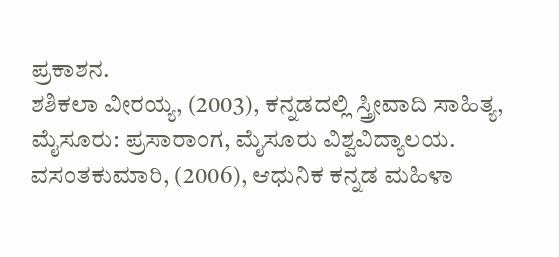ಪ್ರಕಾಶನ.
ಶಶಿಕಲಾ ವೀರಯ್ಯ, (2003), ಕನ್ನಡದಲ್ಲಿ ಸ್ತ್ರೀವಾದಿ ಸಾಹಿತ್ಯ, ಮೈಸೂರು: ಪ್ರಸಾರಾಂಗ, ಮೈಸೂರು ವಿಶ್ವವಿದ್ಯಾಲಯ.
ವಸಂತಕುಮಾರಿ, (2006), ಆಧುನಿಕ ಕನ್ನಡ ಮಹಿಳಾ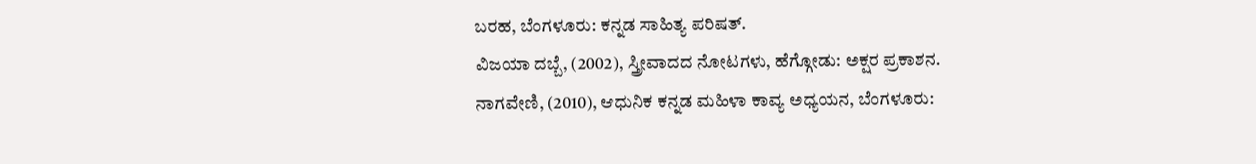ಬರಹ, ಬೆಂಗಳೂರು: ಕನ್ನಡ ಸಾಹಿತ್ಯ ಪರಿಷತ್.
ವಿಜಯಾ ದಬ್ಬೆ, (2002), ಸ್ತ್ರೀವಾದದ ನೋಟಗಳು, ಹೆಗ್ಗೋಡು: ಅಕ್ಷರ ಪ್ರಕಾಶನ.
ನಾಗವೇಣಿ, (2010), ಆಧುನಿಕ ಕನ್ನಡ ಮಹಿಳಾ ಕಾವ್ಯ ಅಧ್ಯಯನ, ಬೆಂಗಳೂರು: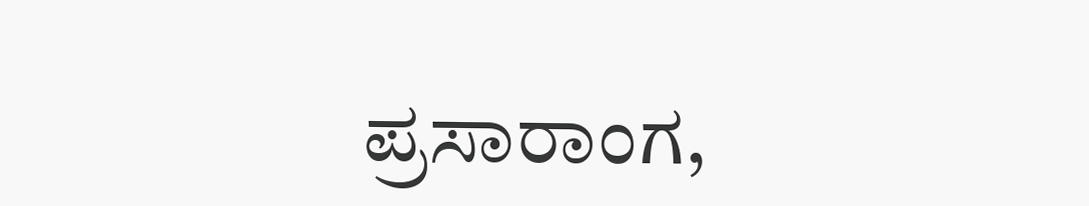ಪ್ರಸಾರಾಂಗ,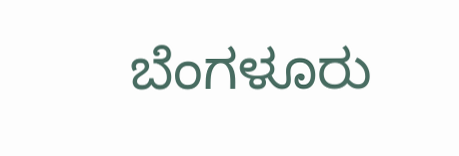ಬೆಂಗಳೂರು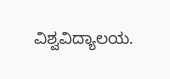ವಿಶ್ವವಿದ್ಯಾಲಯ.